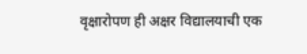वृक्षारोपण ही अक्षर विद्यालयाची एक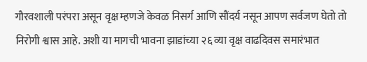गौरवशाली परंपरा असून वृक्ष म्हणजे केवळ निसर्ग आणि सौंदर्य नसून आपण सर्वजण घेतो तो निरोगी श्वास आहे. अशी या मागची भावना झाडांच्या २६ व्या वृक्ष वाढदिवस समारंभात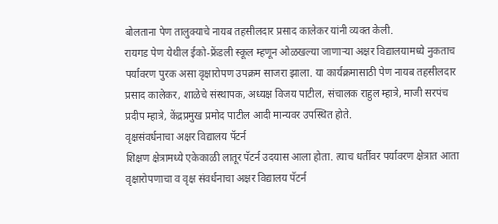बोलताना पेण तालुक्याचे नायब तहसीलदार प्रसाद कालेकर यांनी व्यक्त केली.
रायगड पेण येथील ईको-फ्रेंडली स्कूल म्हणून ओळखल्या जाणाऱ्या अक्षर विद्यालयामध्ये नुकताच पर्यावरण पुरक असा वृक्षारोपण उपक्रम साजरा झाला. या कार्यक्रमासाठी पेण नायब तहसीलदार प्रसाद कालेकर, शाळेचे संस्थापक, अध्यक्ष विजय पाटील, संचालक राहुल म्हात्रे, माजी सरपंच प्रदीप म्हात्रे, केंद्रप्रमुख प्रमोद पाटील आदी मान्यवर उपस्थित होते.
वृक्षसंवर्धनाचा अक्षर विद्यालय पॅटर्न
शिक्षण क्षेत्रामध्ये एकेकाळी लातूर पॅटर्न उदयास आला होता. त्याच धर्तीवर पर्यावरण क्षेत्रात आता वृक्षारोपणाचा व वृक्ष संवर्धनाचा अक्षर विद्यालय पॅटर्न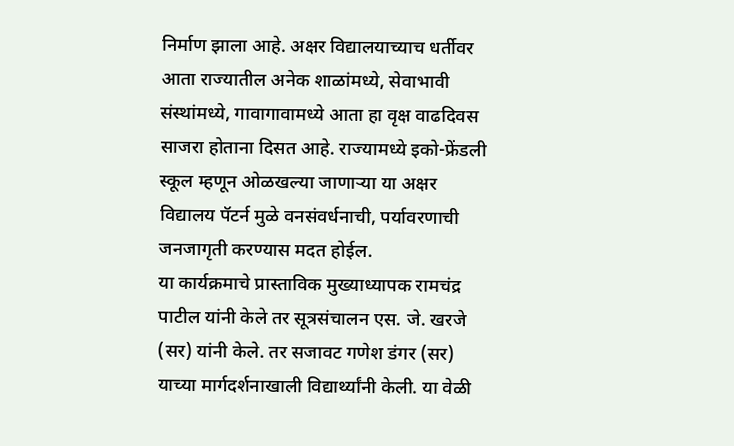निर्माण झाला आहे. अक्षर विद्यालयाच्याच धर्तीवर आता राज्यातील अनेक शाळांमध्ये, सेवाभावी संस्थांमध्ये, गावागावामध्ये आता हा वृक्ष वाढदिवस साजरा होताना दिसत आहे. राज्यामध्ये इको-फ्रेंडली स्कूल म्हणून ओळखल्या जाणाऱ्या या अक्षर विद्यालय पॅटर्न मुळे वनसंवर्धनाची, पर्यावरणाची जनजागृती करण्यास मदत होईल.
या कार्यक्रमाचे प्रास्ताविक मुख्याध्यापक रामचंद्र पाटील यांनी केले तर सूत्रसंचालन एस. जे. खरजे (सर) यांनी केले. तर सजावट गणेश डंगर (सर) याच्या मार्गदर्शनाखाली विद्यार्थ्यांनी केली. या वेळी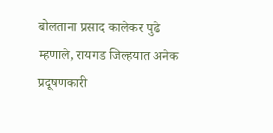बोलताना प्रसाद कालेकर पुढे म्हणाले, रायगड जिल्हयात अनेक प्रदूषणकारी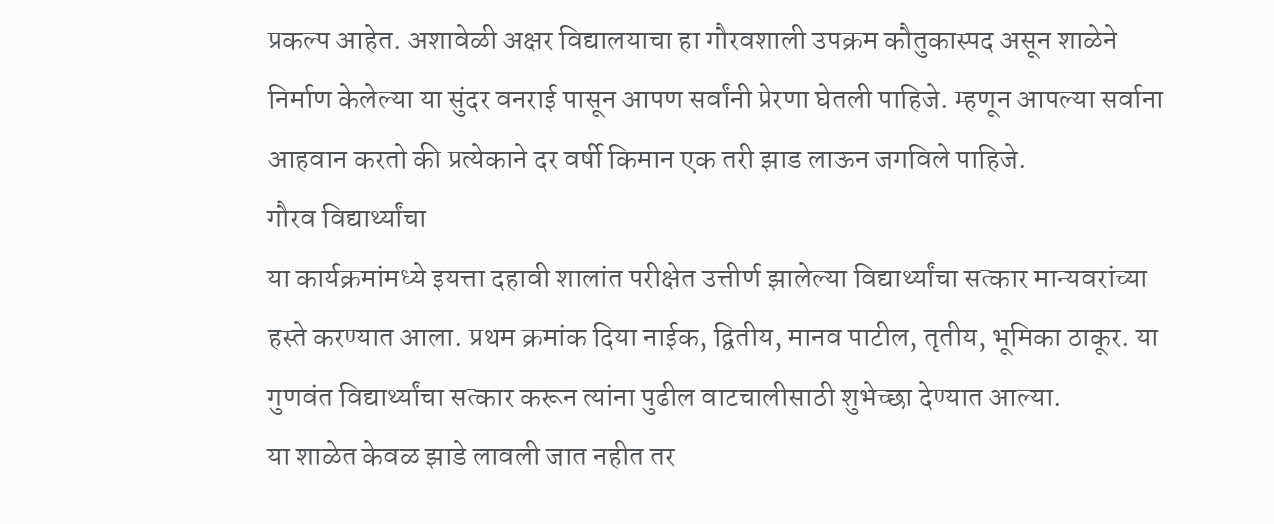प्रकल्प आहेत. अशावेळी अक्षर विद्यालयाचा हा गौरवशाली उपक्रम कौतुकास्पद असून शाळेने निर्माण केलेल्या या सुंदर वनराई पासून आपण सर्वांनी प्रेरणा घेतली पाहिजे. म्हणून आपल्या सर्वाना आहवान करतो की प्रत्येकाने दर वर्षी किमान एक तरी झाड लाऊन जगविले पाहिजे.
गौरव विद्यार्थ्यांचा
या कार्यक्रमांमध्ये इयत्ता दहावी शालांत परीक्षेत उत्तीर्ण झालेल्या विद्यार्थ्यांचा सत्कार मान्यवरांच्या हस्ते करण्यात आला. प्रथम क्रमांक दिया नाईक, द्वितीय, मानव पाटील, तृतीय, भूमिका ठाकूर. या गुणवंत विद्यार्थ्यांचा सत्कार करून त्यांना पुढील वाटचालीसाठी शुभेच्छा देण्यात आल्या.
या शाळेत केवळ झाडे लावली जात नहीत तर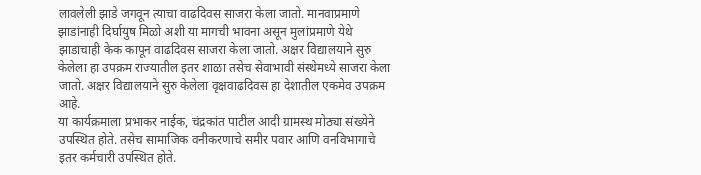लावलेली झाडे जगवून त्याचा वाढदिवस साजरा केला जातो. मानवाप्रमाणे झाडांनाही दिर्घायुष मिळो अशी या मागची भावना असून मुलांप्रमाणे येथे झाडाचाही केक कापून वाढदिवस साजरा केला जातो. अक्षर विद्यालयाने सुरु केलेला हा उपक्रम राज्यातील इतर शाळा तसेच सेवाभावी संस्थेमध्ये साजरा केला जातो. अक्षर विद्यालयाने सुरु केलेला वृक्षवाढदिवस हा देशातील एकमेव उपक्रम आहे.
या कार्यक्रमाला प्रभाकर नाईक, चंद्रकांत पाटील आदी ग्रामस्थ मोठ्या संख्येने उपस्थित होते. तसेच सामाजिक वनीकरणाचे समीर पवार आणि वनविभागाचे इतर कर्मचारी उपस्थित होते.